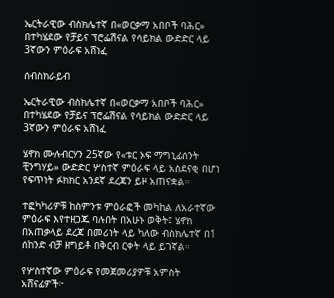ኤርትራዊው ብስክሌተኛ በ«ወርቃማ አበቦች ባሕር» በተካሄደው የቻይና ፕሮፌሽናል የሳይክል ውድድር ላይ 3ኛውን ምዕራፍ አሸነፈ

ሰብስክራይብ

ኤርትራዊው ብስክሌተኛ በ«ወርቃማ አበቦች ባሕር» በተካሄደው የቻይና ፕሮፌሽናል የሳይክል ውድድር ላይ 3ኛውን ምዕራፍ አሸነፈ

ሄኖክ ሙሉብርሃን 25ኛው የ«ቱር ኦፍ ማግኒፊሰንት ቺንግሃይ» ውድድር ሦስተኛ ምዕራፍ ላይ አስደናቂ በሆነ የፍጥነት ፉክክር አንደኛ ደረጃን ይዞ አጠናቋል።

ተፎካካሪዎቹ ከስምንቱ ምዕራፎች መካከል ለአራተኛው ምዕራፍ እየተዘጋጁ ባሉበት በአሁኑ ወቅት፤ ሄኖክ በአጠቃላይ ደረጃ በመሪነት ላይ ካለው ብስክሌተኛ በ1 ሰከንድ ብቻ ዘግይቶ በቅርብ ርቀት ላይ ይገኛል።

የሦስተኛው ምዕራፍ የመጀመሪያዎቹ አምስት አሸናፊዎች፦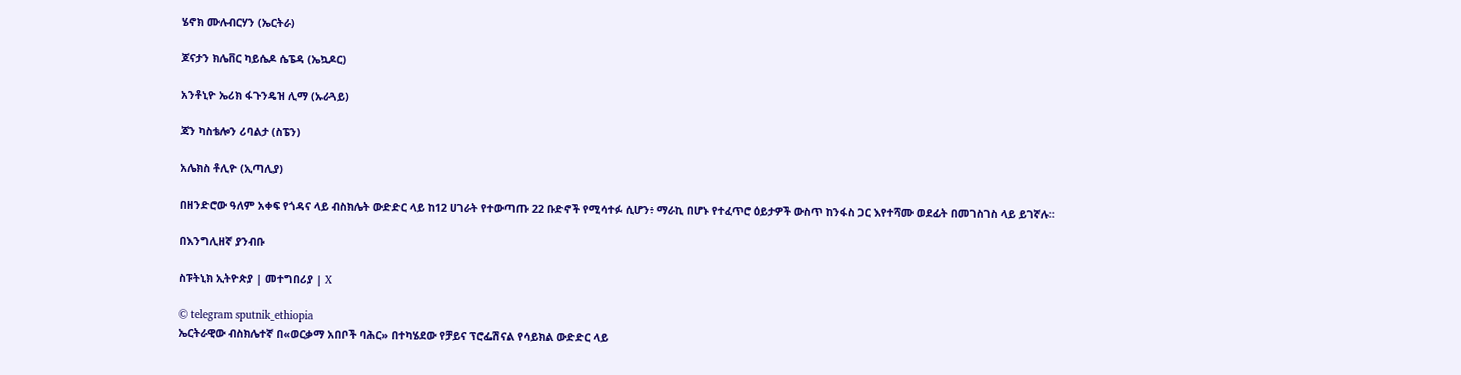ሄኖክ ሙሉብርሃን (ኤርትራ)

ጆናታን ክሌቨር ካይሴዶ ሴፔዳ (ኤኳዶር)

አንቶኒዮ ኤሪክ ፋጉንዴዝ ሊማ (ኡራጓይ)

ጃን ካስቴሎን ሪባልታ (ስፔን)

አሌክስ ቶሊዮ (ኢጣሊያ)

በዘንድሮው ዓለም አቀፍ የጎዳና ላይ ብስክሌት ውድድር ላይ ከ12 ሀገራት የተውጣጡ 22 ቡድኖች የሚሳተፉ ሲሆን፥ ማራኪ በሆኑ የተፈጥሮ ዕይታዎች ውስጥ ከንፋስ ጋር እየተሻሙ ወደፊት በመገስገስ ላይ ይገኛሉ።

በእንግሊዘኛ ያንብቡ

ስፑትኒክ ኢትዮጵያ | መተግበሪያ | X

© telegram sputnik_ethiopia
ኤርትራዊው ብስክሌተኛ በ«ወርቃማ አበቦች ባሕር» በተካሄደው የቻይና ፕሮፌሽናል የሳይክል ውድድር ላይ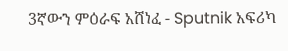3ኛውን ምዕራፍ አሸነፈ - Sputnik አፍሪካ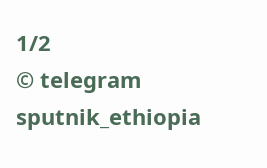1/2
© telegram sputnik_ethiopia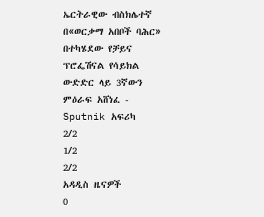ኤርትራዊው ብስክሌተኛ በ«ወርቃማ አበቦች ባሕር» በተካሄደው የቻይና ፕሮፌሽናል የሳይክል ውድድር ላይ 3ኛውን ምዕራፍ አሸነፈ - Sputnik አፍሪካ
2/2
1/2
2/2
አዳዲስ ዜናዎች
0